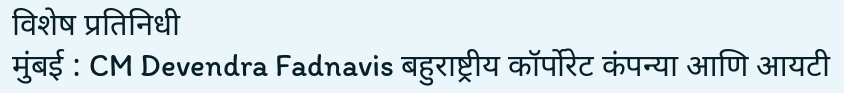विशेष प्रतिनिधी
मुंबई : CM Devendra Fadnavis बहुराष्ट्रीय कॉर्पोरेट कंपन्या आणि आयटी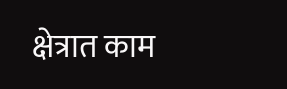क्षेत्रात काम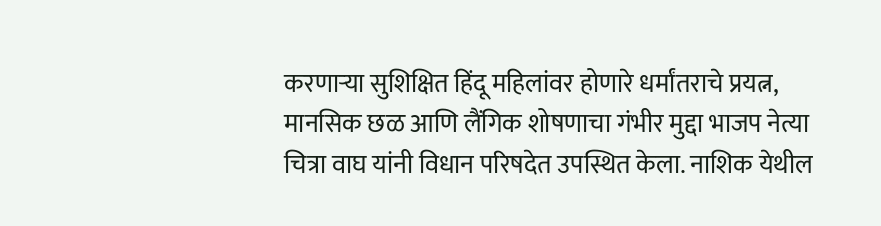करणाऱ्या सुशिक्षित हिंदू महिलांवर होणारे धर्मांतराचे प्रयत्न, मानसिक छळ आणि लैंगिक शोषणाचा गंभीर मुद्दा भाजप नेत्या चित्रा वाघ यांनी विधान परिषदेत उपस्थित केला. नाशिक येथील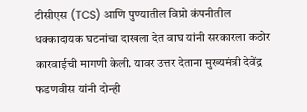टीसीएस (TCS) आणि पुण्यातील विप्रो कंपनीतील धक्कादायक घटनांचा दाखला देत वाघ यांनी सरकारला कठोर कारवाईची मागणी केली. यावर उत्तर देताना मुख्यमंत्री देवेंद्र फडणवीस यांनी दोन्ही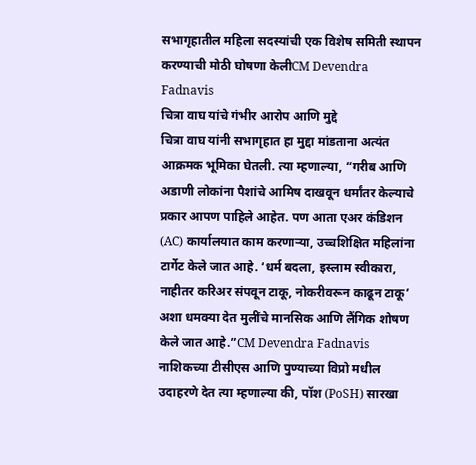सभागृहातील महिला सदस्यांची एक विशेष समिती स्थापन करण्याची मोठी घोषणा केलीCM Devendra Fadnavis
चित्रा वाघ यांचे गंभीर आरोप आणि मुद्दे
चित्रा वाघ यांनी सभागृहात हा मुद्दा मांडताना अत्यंत आक्रमक भूमिका घेतली. त्या म्हणाल्या, “गरीब आणि अडाणी लोकांना पैशांचे आमिष दाखवून धर्मांतर केल्याचे प्रकार आपण पाहिले आहेत. पण आता एअर कंडिशन (AC) कार्यालयात काम करणाऱ्या, उच्चशिक्षित महिलांना टार्गेट केले जात आहे. ‘धर्म बदला, इस्लाम स्वीकारा, नाहीतर करिअर संपवून टाकू, नोकरीवरून काढून टाकू’ अशा धमक्या देत मुलींचे मानसिक आणि लैंगिक शोषण केले जात आहे.”CM Devendra Fadnavis
नाशिकच्या टीसीएस आणि पुण्याच्या विप्रो मधील उदाहरणे देत त्या म्हणाल्या की, पॉश (PoSH) सारखा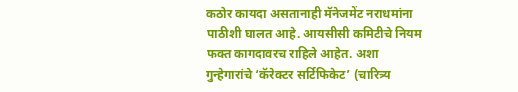कठोर कायदा असतानाही मॅनेजमेंट नराधमांना पाठीशी घालत आहे. आयसीसी कमिटीचे नियम फक्त कागदावरच राहिले आहेत. अशा गुन्हेगारांचे ‘कॅरेक्टर सर्टिफिकेट’ (चारित्र्य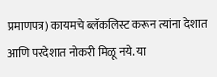प्रमाणपत्र) कायमचे ब्लॅकलिस्ट करून त्यांना देशात आणि परदेशात नोकरी मिळू नये. या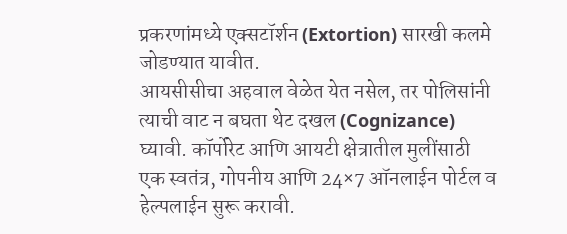प्रकरणांमध्ये एक्सटॉर्शन (Extortion) सारखी कलमे जोडण्यात यावीत.
आयसीसीचा अहवाल वेळेत येत नसेल, तर पोलिसांनी त्याची वाट न बघता थेट दखल (Cognizance) घ्यावी. कॉर्पोरेट आणि आयटी क्षेत्रातील मुलींसाठी एक स्वतंत्र, गोपनीय आणि 24×7 ऑनलाईन पोर्टल व हेल्पलाईन सुरू करावी.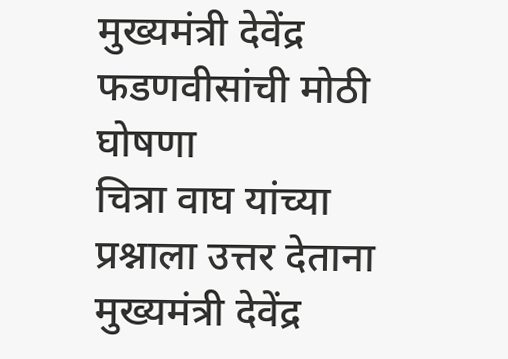मुख्यमंत्री देवेंद्र फडणवीसांची मोठी घोषणा
चित्रा वाघ यांच्या प्रश्नाला उत्तर देताना मुख्यमंत्री देवेंद्र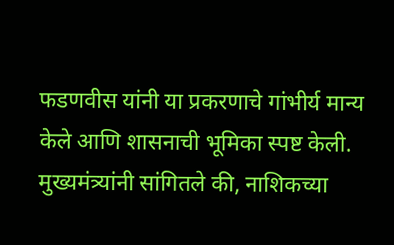फडणवीस यांनी या प्रकरणाचे गांभीर्य मान्य केले आणि शासनाची भूमिका स्पष्ट केली. मुख्यमंत्र्यांनी सांगितले की, नाशिकच्या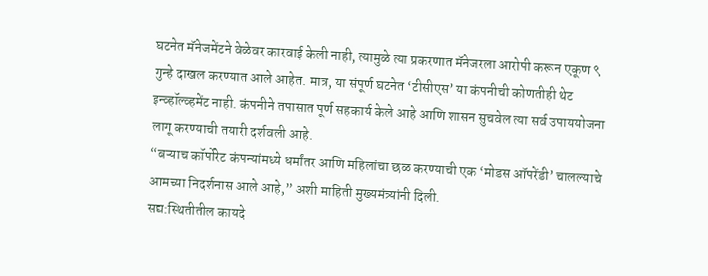घटनेत मॅनेजमेंटने वेळेवर कारवाई केली नाही, त्यामुळे त्या प्रकरणात मॅनेजरला आरोपी करून एकूण ९ गुन्हे दाखल करण्यात आले आहेत. मात्र, या संपूर्ण घटनेत ‘टीसीएस’ या कंपनीची कोणतीही थेट इन्व्हॉल्व्हमेंट नाही. कंपनीने तपासात पूर्ण सहकार्य केले आहे आणि शासन सुचवेल त्या सर्व उपाययोजना लागू करण्याची तयारी दर्शवली आहे.
“बऱ्याच कॉर्पोरेट कंपन्यांमध्ये धर्मांतर आणि महिलांचा छळ करण्याची एक ‘मोडस ऑपरेंडी’ चालल्याचे आमच्या निदर्शनास आले आहे,” अशी माहिती मुख्यमंत्र्यांनी दिली.
सद्य:स्थितीतील कायदे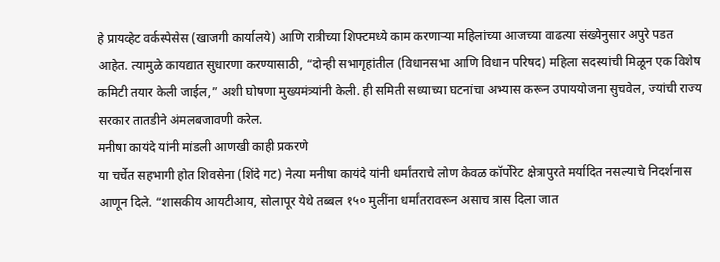हे प्रायव्हेट वर्कस्पेसेस (खाजगी कार्यालये) आणि रात्रीच्या शिफ्टमध्ये काम करणाऱ्या महिलांच्या आजच्या वाढत्या संख्येनुसार अपुरे पडत आहेत. त्यामुळे कायद्यात सुधारणा करण्यासाठी, “दोन्ही सभागृहांतील (विधानसभा आणि विधान परिषद) महिला सदस्यांची मिळून एक विशेष कमिटी तयार केली जाईल,” अशी घोषणा मुख्यमंत्र्यांनी केली. ही समिती सध्याच्या घटनांचा अभ्यास करून उपाययोजना सुचवेल, ज्यांची राज्य सरकार तातडीने अंमलबजावणी करेल.
मनीषा कायंदे यांनी मांडली आणखी काही प्रकरणे
या चर्चेत सहभागी होत शिवसेना (शिंदे गट) नेत्या मनीषा कायंदे यांनी धर्मांतराचे लोण केवळ कॉर्पोरेट क्षेत्रापुरते मर्यादित नसल्याचे निदर्शनास आणून दिले. “शासकीय आयटीआय, सोलापूर येथे तब्बल १५० मुलींना धर्मांतरावरून असाच त्रास दिला जात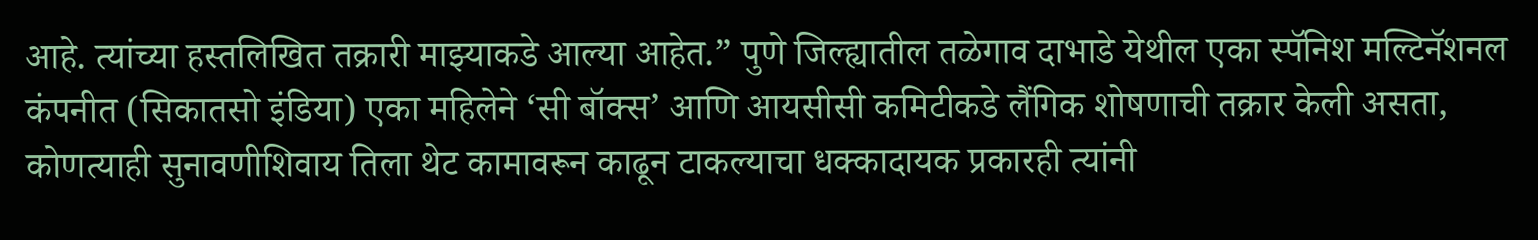आहे. त्यांच्या हस्तलिखित तक्रारी माझ्याकडे आल्या आहेत.” पुणे जिल्ह्यातील तळेगाव दाभाडे येथील एका स्पॅनिश मल्टिनॅशनल कंपनीत (सिकातसो इंडिया) एका महिलेने ‘सी बॉक्स’ आणि आयसीसी कमिटीकडे लैंगिक शोषणाची तक्रार केली असता, कोणत्याही सुनावणीशिवाय तिला थेट कामावरून काढून टाकल्याचा धक्कादायक प्रकारही त्यांनी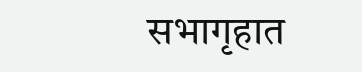सभागृहात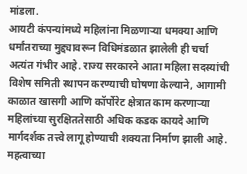मांडला.
आयटी कंपन्यांमध्ये महिलांना मिळणाऱ्या धमक्या आणि धर्मांतराच्या मुद्द्यावरून विधिमंडळात झालेली ही चर्चा अत्यंत गंभीर आहे. राज्य सरकारने आता महिला सदस्यांची विशेष समिती स्थापन करण्याची घोषणा केल्याने, आगामी काळात खासगी आणि कॉर्पोरेट क्षेत्रात काम करणाऱ्या महिलांच्या सुरक्षिततेसाठी अधिक कडक कायदे आणि मार्गदर्शक तत्त्वे लागू होण्याची शक्यता निर्माण झाली आहे.
महत्वाच्या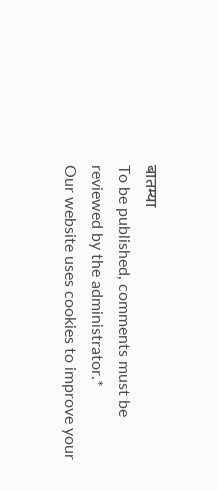बातम्या
To be published, comments must be reviewed by the administrator.*
Our website uses cookies to improve your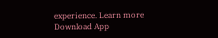experience. Learn more
Download App